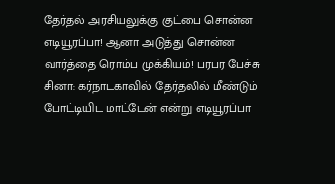தேர்தல் அரசியலுக்கு குட்பை சொன்ன எடியூரப்பா! ஆனா அடுத்து சொன்ன வார்த்தை ரொம்ப முக்கியம்! பரபர பேச்சு
சினா: கர்நாடகாவில் தேர்தலில் மீண்டும் போட்டியிட மாட்டேன் என்று எடியூரப்பா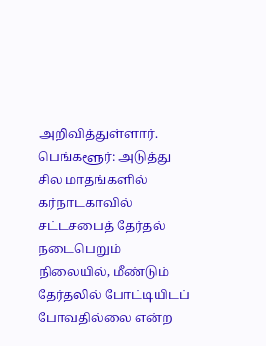அறிவித்துள்ளார்.
பெங்களூர்: அடுத்து சில மாதங்களில் கர்நாடகாவில் சட்டசபைத் தேர்தல் நடைபெறும் நிலையில், மீண்டும் தேர்தலில் போட்டியிடப் போவதில்லை என்ற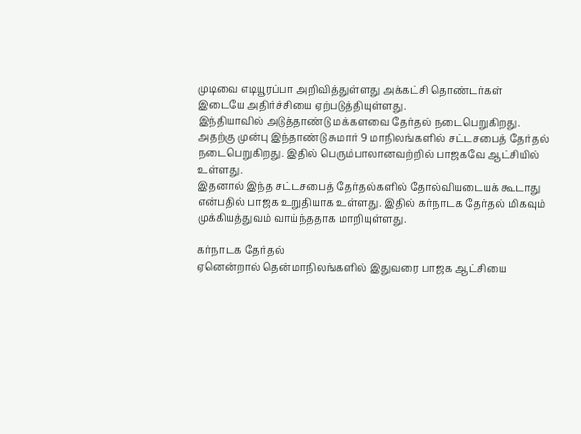முடிவை எடியூரப்பா அறிவித்துள்ளது அக்கட்சி தொண்டர்கள் இடையே அதிர்ச்சியை ஏற்படுத்தியுள்ளது.
இந்தியாவில் அடுத்தாண்டு மக்களவை தேர்தல் நடைபெறுகிறது. அதற்கு முன்பு இந்தாண்டு சுமார் 9 மாநிலங்களில் சட்டசபைத் தேர்தல் நடைபெறுகிறது. இதில் பெரும்பாலானவற்றில் பாஜகவே ஆட்சியில் உள்ளது.
இதனால் இந்த சட்டசபைத் தேர்தல்களில் தோல்வியடையக் கூடாது என்பதில் பாஜக உறுதியாக உள்ளது. இதில் கர்நாடக தேர்தல் மிகவும் முக்கியத்துவம் வாய்ந்ததாக மாறியுள்ளது.

கர்நாடக தேர்தல்
ஏனென்றால் தென்மாநிலங்களில் இதுவரை பாஜக ஆட்சியை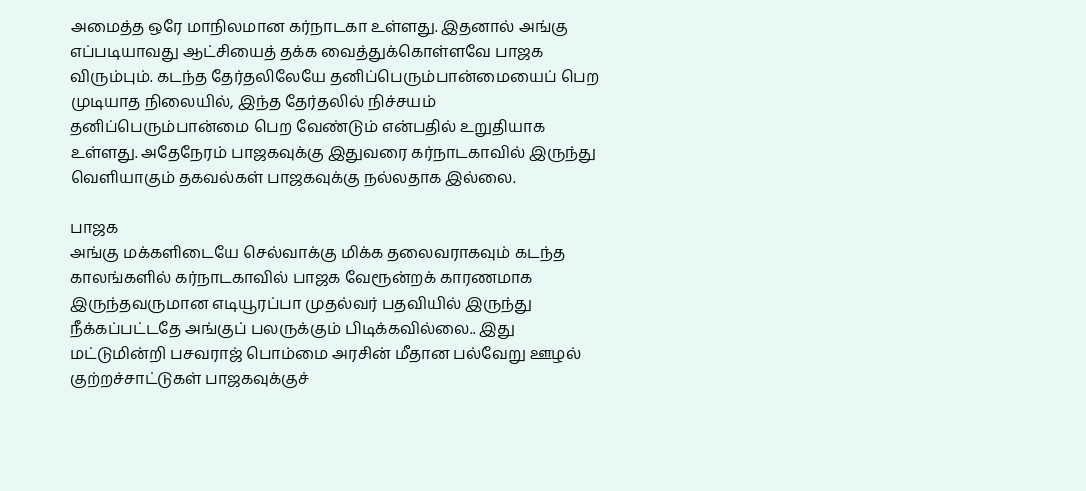அமைத்த ஒரே மாநிலமான கர்நாடகா உள்ளது. இதனால் அங்கு எப்படியாவது ஆட்சியைத் தக்க வைத்துக்கொள்ளவே பாஜக விரும்பும். கடந்த தேர்தலிலேயே தனிப்பெரும்பான்மையைப் பெற முடியாத நிலையில், இந்த தேர்தலில் நிச்சயம் தனிப்பெரும்பான்மை பெற வேண்டும் என்பதில் உறுதியாக உள்ளது. அதேநேரம் பாஜகவுக்கு இதுவரை கர்நாடகாவில் இருந்து வெளியாகும் தகவல்கள் பாஜகவுக்கு நல்லதாக இல்லை.

பாஜக
அங்கு மக்களிடையே செல்வாக்கு மிக்க தலைவராகவும் கடந்த காலங்களில் கர்நாடகாவில் பாஜக வேரூன்றக் காரணமாக இருந்தவருமான எடியூரப்பா முதல்வர் பதவியில் இருந்து நீக்கப்பட்டதே அங்குப் பலருக்கும் பிடிக்கவில்லை.. இது மட்டுமின்றி பசவராஜ் பொம்மை அரசின் மீதான பல்வேறு ஊழல் குற்றச்சாட்டுகள் பாஜகவுக்குச்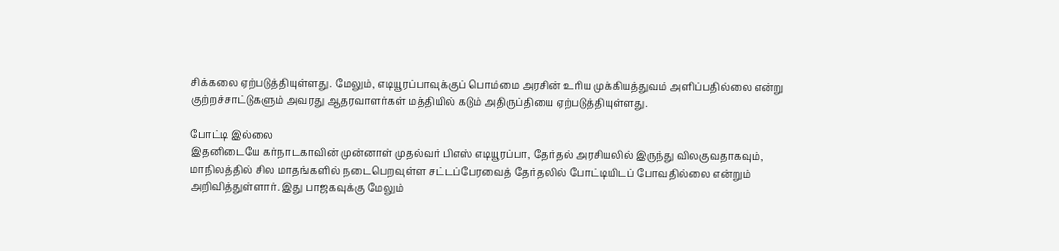சிக்கலை ஏற்படுத்தியுள்ளது. மேலும், எடியூரப்பாவுக்குப் பொம்மை அரசின் உரிய முக்கியத்துவம் அளிப்பதில்லை என்று குற்றச்சாட்டுகளும் அவரது ஆதரவாளர்கள் மத்தியில் கடும் அதிருப்தியை ஏற்படுத்தியுள்ளது.

போட்டி இல்லை
இதனிடையே கர்நாடகாவின் முன்னாள் முதல்வர் பிஎஸ் எடியூரப்பா, தேர்தல் அரசியலில் இருந்து விலகுவதாகவும், மாநிலத்தில் சில மாதங்களில் நடைபெறவுள்ள சட்டப்பேரவைத் தேர்தலில் போட்டியிடப் போவதில்லை என்றும் அறிவித்துள்ளார். இது பாஜகவுக்கு மேலும்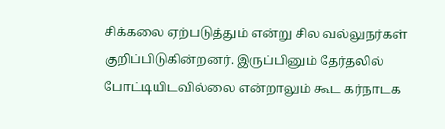சிக்கலை ஏற்படுத்தும் என்று சில வல்லுநர்கள் குறிப்பிடுகின்றனர். இருப்பினும் தேர்தலில் போட்டியிடவில்லை என்றாலும் கூட கர்நாடக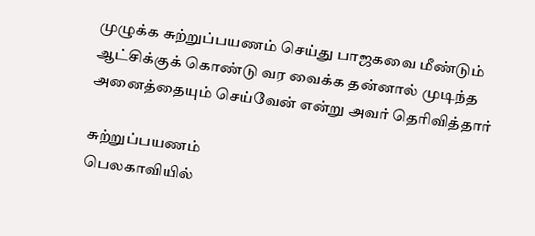முழுக்க சுற்றுப்பயணம் செய்து பாஜகவை மீண்டும் ஆட்சிக்குக் கொண்டு வர வைக்க தன்னால் முடிந்த அனைத்தையும் செய்வேன் என்று அவர் தெரிவித்தார்

சுற்றுப்பயணம்
பெலகாவியில்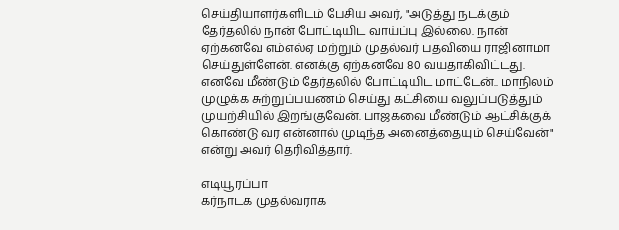செய்தியாளர்களிடம் பேசிய அவர், "அடுத்து நடக்கும் தேர்தலில் நான் போட்டியிட வாய்ப்பு இல்லை. நான் ஏற்கனவே எம்எல்ஏ மற்றும் முதல்வர் பதவியை ராஜினாமா செய்துள்ளேன். எனக்கு ஏற்கனவே 80 வயதாகிவிட்டது. எனவே மீண்டும் தேர்தலில் போட்டியிட மாட்டேன்.. மாநிலம் முழுக்க சுற்றுப்பயணம் செய்து கட்சியை வலுப்படுத்தும் முயற்சியில் இறங்குவேன். பாஜகவை மீண்டும் ஆட்சிக்குக் கொண்டு வர என்னால் முடிந்த அனைத்தையும் செய்வேன்" என்று அவர் தெரிவித்தார்.

எடியூரப்பா
கர்நாடக முதல்வராக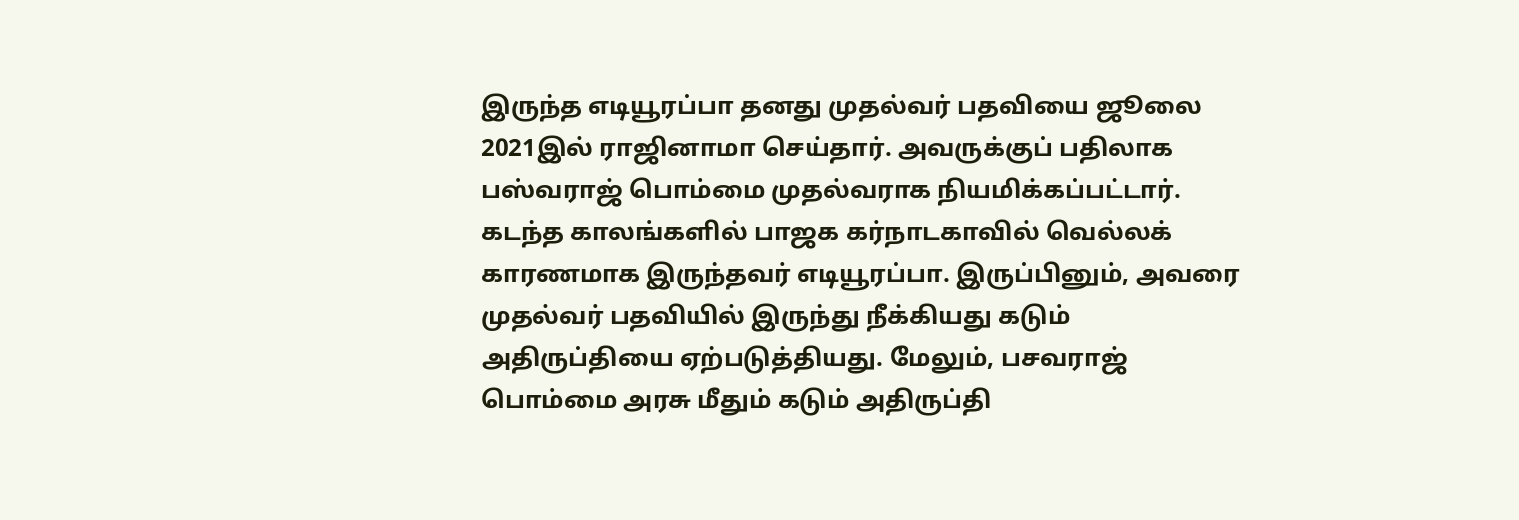இருந்த எடியூரப்பா தனது முதல்வர் பதவியை ஜூலை 2021இல் ராஜினாமா செய்தார். அவருக்குப் பதிலாக பஸ்வராஜ் பொம்மை முதல்வராக நியமிக்கப்பட்டார். கடந்த காலங்களில் பாஜக கர்நாடகாவில் வெல்லக் காரணமாக இருந்தவர் எடியூரப்பா. இருப்பினும், அவரை முதல்வர் பதவியில் இருந்து நீக்கியது கடும் அதிருப்தியை ஏற்படுத்தியது. மேலும், பசவராஜ் பொம்மை அரசு மீதும் கடும் அதிருப்தி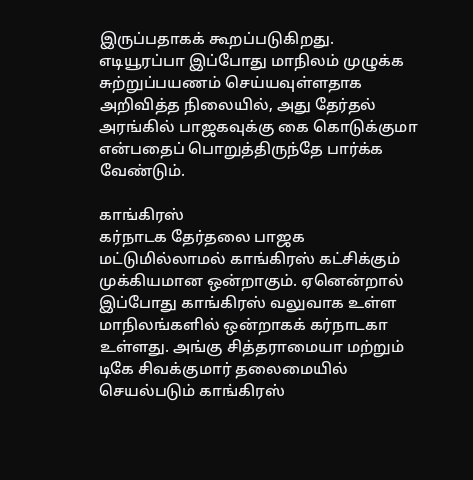இருப்பதாகக் கூறப்படுகிறது. எடியூரப்பா இப்போது மாநிலம் முழுக்க சுற்றுப்பயணம் செய்யவுள்ளதாக அறிவித்த நிலையில், அது தேர்தல் அரங்கில் பாஜகவுக்கு கை கொடுக்குமா என்பதைப் பொறுத்திருந்தே பார்க்க வேண்டும்.

காங்கிரஸ்
கர்நாடக தேர்தலை பாஜக மட்டுமில்லாமல் காங்கிரஸ் கட்சிக்கும் முக்கியமான ஒன்றாகும். ஏனென்றால் இப்போது காங்கிரஸ் வலுவாக உள்ள மாநிலங்களில் ஒன்றாகக் கர்நாடகா உள்ளது. அங்கு சித்தராமையா மற்றும் டிகே சிவக்குமார் தலைமையில் செயல்படும் காங்கிரஸ்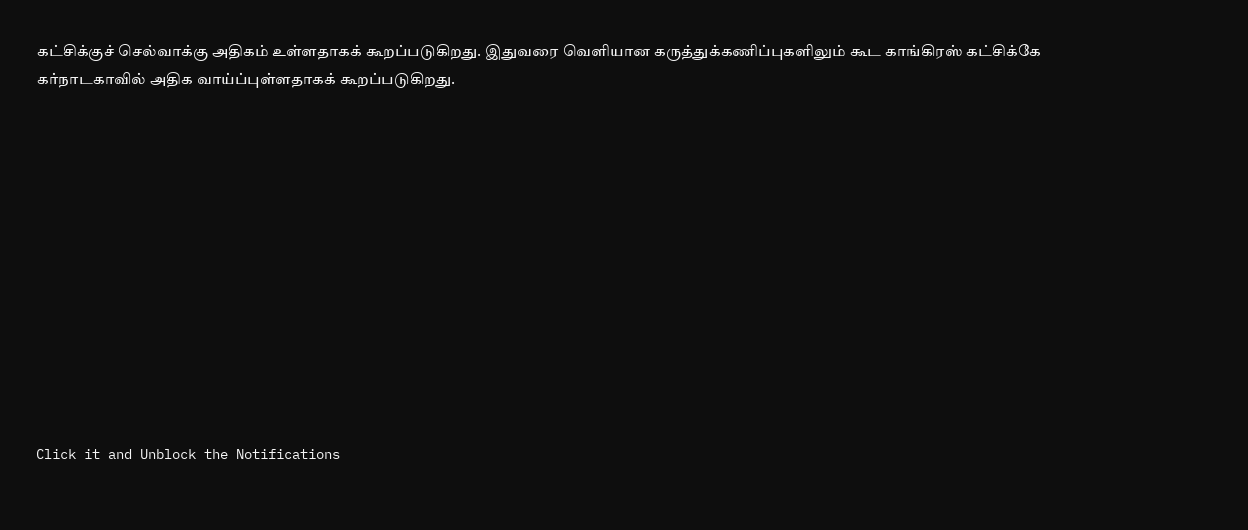கட்சிக்குச் செல்வாக்கு அதிகம் உள்ளதாகக் கூறப்படுகிறது. இதுவரை வெளியான கருத்துக்கணிப்புகளிலும் கூட காங்கிரஸ் கட்சிக்கே கர்நாடகாவில் அதிக வாய்ப்புள்ளதாகக் கூறப்படுகிறது.












Click it and Unblock the Notifications